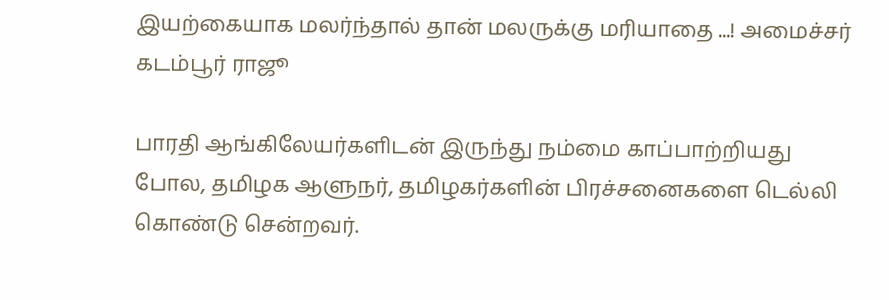இயற்கையாக மலர்ந்தால் தான் மலருக்கு மரியாதை ...! அமைச்சர் கடம்பூர் ராஜூ

பாரதி ஆங்கிலேயர்களிடன் இருந்து நம்மை காப்பாற்றியது போல, தமிழக ஆளுநர், தமிழகர்களின் பிரச்சனைகளை டெல்லி கொண்டு சென்றவர்.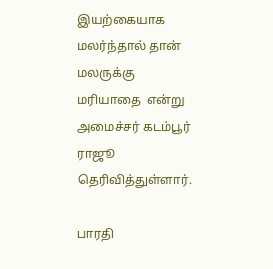இயற்கையாக மலர்ந்தால் தான் மலருக்கு மரியாதை  என்று அமைச்சர் கடம்பூர் ராஜூ தெரிவித்துள்ளார்.

பாரதி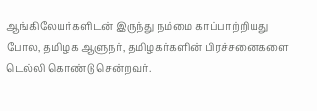ஆங்கிலேயர்களிடன் இருந்து நம்மை காப்பாற்றியது போல, தமிழக ஆளுநர், தமிழகர்களின் பிரச்சனைகளை டெல்லி கொண்டு சென்றவர்.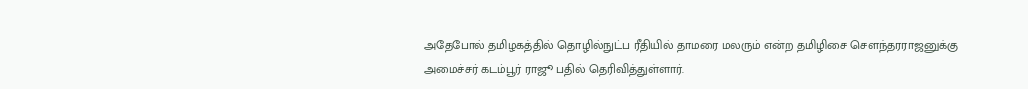அதேபோல் தமிழகத்தில் தொழில்நுட்ப ரீதியில் தாமரை மலரும் என்ற தமிழிசை சௌந்தரராஜனுக்கு அமைச்சர் கடம்பூர் ராஜூ பதில் தெரிவித்துள்ளார்.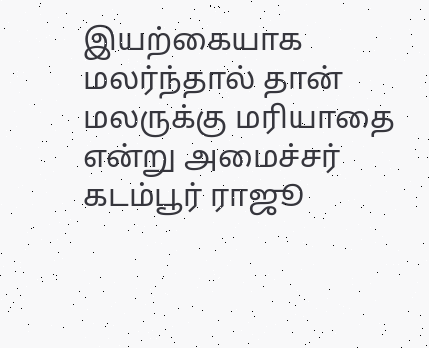இயற்கையாக மலர்ந்தால் தான் மலருக்கு மரியாதை  என்று அமைச்சர் கடம்பூர் ராஜூ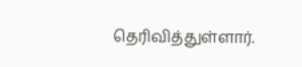தெரிவித்துள்ளார்.